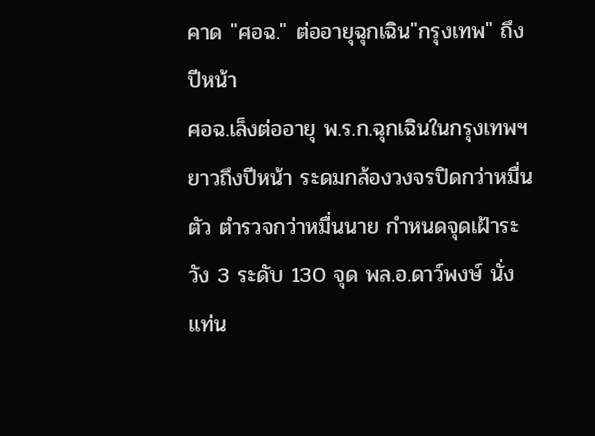คาด "ศอฉ." ต่ออายุฉุกเฉิน"กรุงเทพ" ถึงปีหน้า
ศอฉ.เล็งต่ออายุ พ.ร.ก.ฉุกเฉินในกรุงเทพฯ ยาวถึงปีหน้า ระดมกล้องวงจรปิดกว่าหมื่นตัว ตำรวจกว่าหมื่นนาย กำหนดจุดเฝ้าระวัง 3 ระดับ 130 จุด พล.อ.ดาว์พงษ์ นั่งแท่น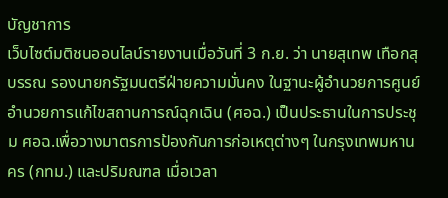บัญชาการ
เว็บไซต์มติชนออนไลน์รายงานเมื่อวันที่ 3 ก.ย. ว่า นายสุเทพ เทือกสุบรรณ รองนายกรัฐมนตรีฝ่ายความมั่นคง ในฐานะผู้อำนวยการศูนย์อำนวยการแก้ไขสถานการณ์ฉุกเฉิน (ศอฉ.) เป็นประธานในการประชุม ศอฉ.เพื่อวางมาตรการป้องกันการก่อเหตุต่างๆ ในกรุงเทพมหานคร (กทม.) และปริมณฑล เมื่อเวลา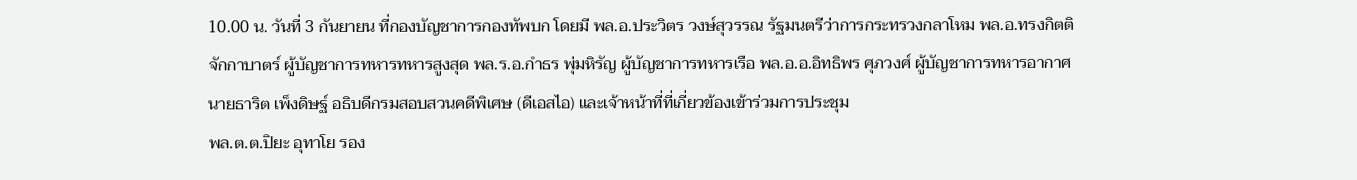10.00 น. วันที่ 3 กันยายน ที่กองบัญชาการกองทัพบก โดยมี พล.อ.ประวิตร วงษ์สุวรรณ รัฐมนตรีว่าการกระทรวงกลาโหม พล.อ.ทรงกิตติ จักกาบาตร์ ผู้บัญชาการทหารทหารสูงสุด พล.ร.อ.กำธร พุ่มหิรัญ ผู้บัญชาการทหารเรือ พล.อ.อ.อิทธิพร ศุภวงศ์ ผู้บัญชาการทหารอากาศ นายธาริต เพ็งดิษฐ์ อธิบดีกรมสอบสวนคดีพิเศษ (ดีเอสไอ) และเจ้าหน้าที่ที่เกี่ยวข้องเข้าร่วมการประชุม
พล.ต.ต.ปิยะ อุทาโย รอง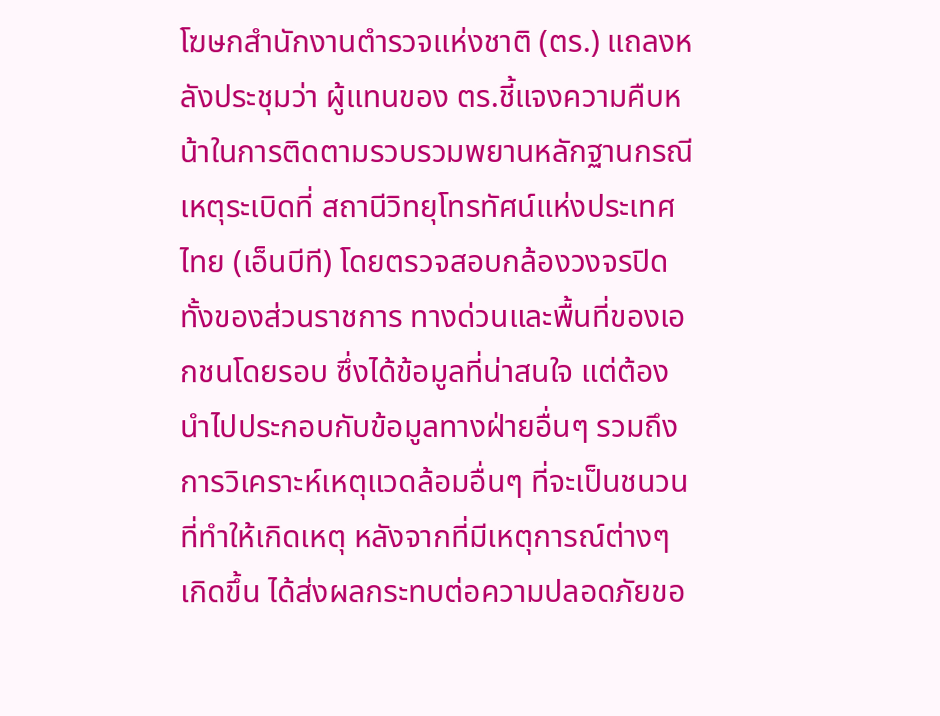โฆษกสำนักงานตำรวจแห่งชาติ (ตร.) แถลงหลังประชุมว่า ผู้แทนของ ตร.ชี้แจงความคืบหน้าในการติดตามรวบรวมพยานหลักฐานกรณีเหตุระเบิดที่ สถานีวิทยุโทรทัศน์แห่งประเทศไทย (เอ็นบีที) โดยตรวจสอบกล้องวงจรปิดทั้งของส่วนราชการ ทางด่วนและพื้นที่ของเอกชนโดยรอบ ซึ่งได้ข้อมูลที่น่าสนใจ แต่ต้องนำไปประกอบกับข้อมูลทางฝ่ายอื่นๆ รวมถึงการวิเคราะห์เหตุแวดล้อมอื่นๆ ที่จะเป็นชนวนที่ทำให้เกิดเหตุ หลังจากที่มีเหตุการณ์ต่างๆ เกิดขึ้น ได้ส่งผลกระทบต่อความปลอดภัยขอ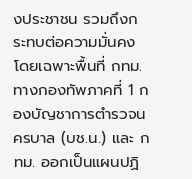งประชาชน รวมถึงกระทบต่อความมั่นคงโดยเฉพาะพื้นที่ กทม. ทางกองทัพภาคที่ 1 กองบัญชาการตำรวจนครบาล (บช.น.) และ กทม. ออกเป็นแผนปฏิ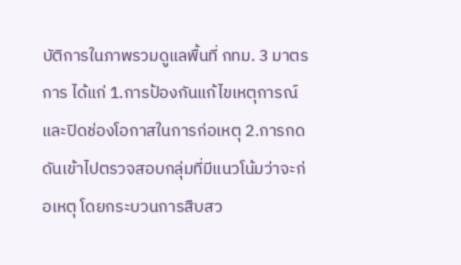บัติการในภาพรวมดูแลพื้นที่ กทม. 3 มาตรการ ได้แก่ 1.การป้องกันแก้ไขเหตุการณ์ และปิดช่องโอกาสในการก่อเหตุ 2.การกดดันเข้าไปตรวจสอบกลุ่มที่มีแนวโน้มว่าจะก่อเหตุ โดยกระบวนการสืบสว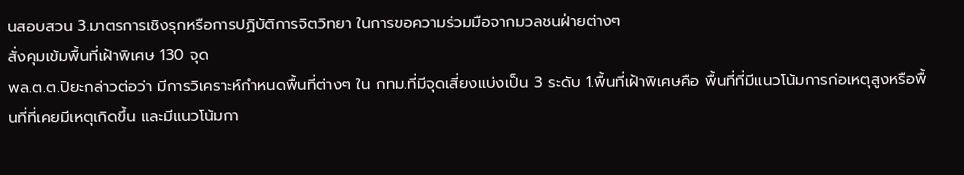นสอบสวน 3.มาตรการเชิงรุกหรือการปฏิบัติการจิตวิทยา ในการขอความร่วมมือจากมวลชนฝ่ายต่างๆ
สั่งคุมเข้มพื้นที่เฝ้าพิเศษ 130 จุด
พล.ต.ต.ปิยะกล่าวต่อว่า มีการวิเคราะห์กำหนดพื้นที่ต่างๆ ใน กทม.ที่มีจุดเสี่ยงแบ่งเป็น 3 ระดับ 1.พื้นที่เฝ้าพิเศษคือ พื้นที่ที่มีแนวโน้มการก่อเหตุสูงหรือพื้นที่ที่เคยมีเหตุเกิดขึ้น และมีแนวโน้มกา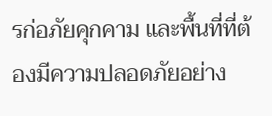รก่อภัยคุกคาม และพื้นที่ที่ต้องมีความปลอดภัยอย่าง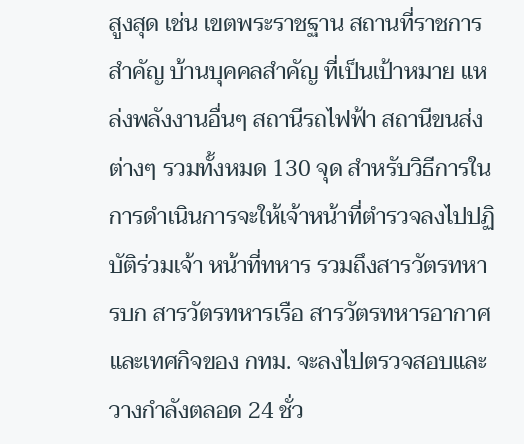สูงสุด เช่น เขตพระราชฐาน สถานที่ราชการสำคัญ บ้านบุคคลสำคัญ ที่เป็นเป้าหมาย แหล่งพลังงานอื่นๆ สถานีรถไฟฟ้า สถานีขนส่งต่างๆ รวมทั้งหมด 130 จุด สำหรับวิธีการในการดำเนินการจะให้เจ้าหน้าที่ตำรวจลงไปปฏิบัติร่วมเจ้า หน้าที่ทหาร รวมถึงสารวัตรทหารบก สารวัตรทหารเรือ สารวัตรทหารอากาศ และเทศกิจของ กทม. จะลงไปตรวจสอบและวางกำลังตลอด 24 ชั่ว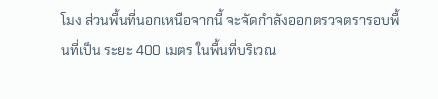โมง ส่วนพื้นที่นอกเหนือจากนี้ จะจัดกำลังออกตรวจตรารอบพื้นที่เป็น ระยะ 400 เมตร ในพื้นที่บริเวณ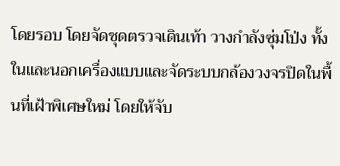โดยรอบ โดยจัดชุดตรวจเดินเท้า วางกำลังซุ่มโป่ง ทั้งในและนอกเครื่องแบบและจัดระบบกล้องวงจรปิดในพื้นที่เฝ้าพิเศษใหม่ โดยให้จับ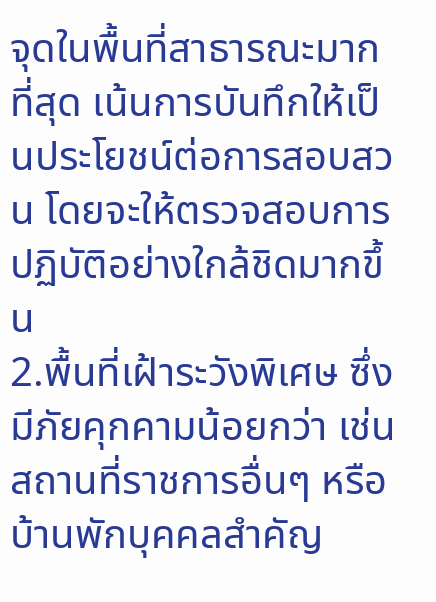จุดในพื้นที่สาธารณะมากที่สุด เน้นการบันทึกให้เป็นประโยชน์ต่อการสอบสวน โดยจะให้ตรวจสอบการปฏิบัติอย่างใกล้ชิดมากขึ้น
2.พื้นที่เฝ้าระวังพิเศษ ซึ่งมีภัยคุกคามน้อยกว่า เช่น สถานที่ราชการอื่นๆ หรือบ้านพักบุคคลสำคัญ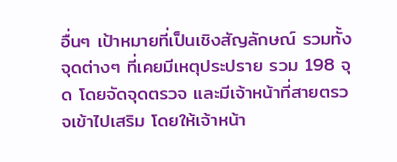อื่นๆ เป้าหมายที่เป็นเชิงสัญลักษณ์ รวมทั้งจุดต่างๆ ที่เคยมีเหตุประปราย รวม 198 จุด โดยจัดจุดตรวจ และมีเจ้าหน้าที่สายตรวจเข้าไปเสริม โดยให้เจ้าหน้า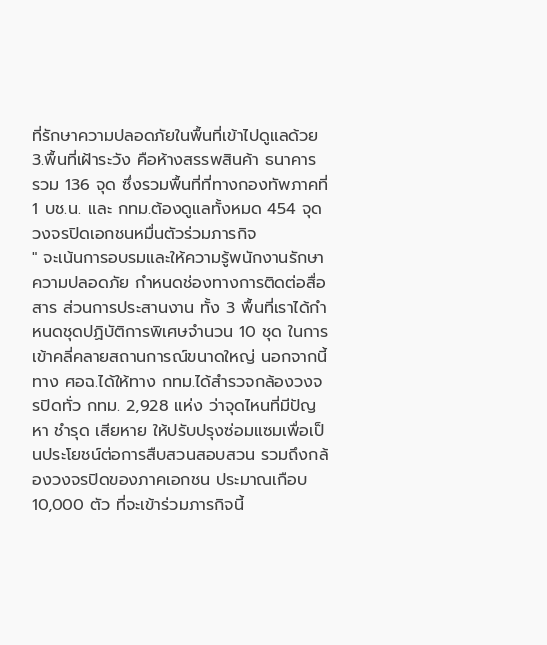ที่รักษาความปลอดภัยในพื้นที่เข้าไปดูแลด้วย
3.พื้นที่เฝ้าระวัง คือห้างสรรพสินค้า ธนาคาร รวม 136 จุด ซึ่งรวมพื้นที่ที่ทางกองทัพภาคที่ 1 บช.น. และ กทม.ต้องดูแลทั้งหมด 454 จุด
วงจรปิดเอกชนหมื่นตัวร่วมภารกิจ
" จะเน้นการอบรมและให้ความรู้พนักงานรักษาความปลอดภัย กำหนดช่องทางการติดต่อสื่อสาร ส่วนการประสานงาน ทั้ง 3 พื้นที่เราได้กำหนดชุดปฏิบัติการพิเศษจำนวน 10 ชุด ในการเข้าคลี่คลายสถานการณ์ขนาดใหญ่ นอกจากนี้ ทาง ศอฉ.ได้ให้ทาง กทม.ได้สำรวจกล้องวงจรปิดทั่ว กทม. 2,928 แห่ง ว่าจุดไหนที่มีปัญหา ชำรุด เสียหาย ให้ปรับปรุงซ่อมแซมเพื่อเป็นประโยชน์ต่อการสืบสวนสอบสวน รวมถึงกล้องวงจรปิดของภาคเอกชน ประมาณเกือบ 10,000 ตัว ที่จะเข้าร่วมภารกิจนี้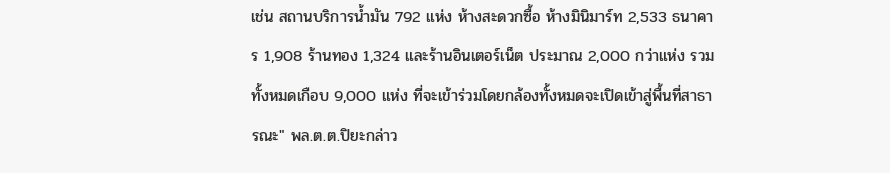เช่น สถานบริการน้ำมัน 792 แห่ง ห้างสะดวกซื้อ ห้างมินิมาร์ท 2,533 ธนาคาร 1,908 ร้านทอง 1,324 และร้านอินเตอร์เน็ต ประมาณ 2,000 กว่าแห่ง รวมทั้งหมดเกือบ 9,000 แห่ง ที่จะเข้าร่วมโดยกล้องทั้งหมดจะเปิดเข้าสู่พื้นที่สาธารณะ" พล.ต.ต.ปิยะกล่าว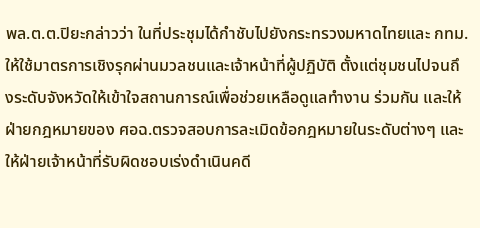พล.ต.ต.ปิยะกล่าวว่า ในที่ประชุมได้กำชับไปยังกระทรวงมหาดไทยและ กทม.ให้ใช้มาตรการเชิงรุกผ่านมวลชนและเจ้าหน้าที่ผู้ปฏิบัติ ตั้งแต่ชุมชนไปจนถึงระดับจังหวัดให้เข้าใจสถานการณ์เพื่อช่วยเหลือดูแลทำงาน ร่วมกัน และให้ฝ่ายกฎหมายของ ศอฉ.ตรวจสอบการละเมิดข้อกฎหมายในระดับต่างๆ และให้ฝ่ายเจ้าหน้าที่รับผิดชอบเร่งดำเนินคดี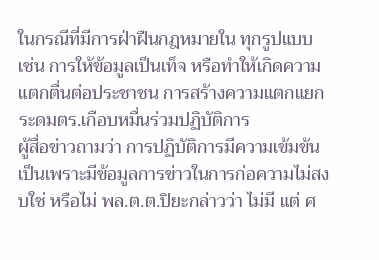ในกรณีที่มีการฝ่าฝืนกฎหมายใน ทุกรูปแบบ เช่น การให้ข้อมูลเป็นเท็จ หรือทำให้เกิดความแตกตื่นต่อประชาชน การสร้างความแตกแยก
ระดมตร.เกือบหมื่นร่วมปฏิบัติการ
ผู้สื่อข่าวถามว่า การปฏิบัติการมีความเข้มข้นเป็นเพราะมีข้อมูลการข่าวในการก่อความไม่สงบใช่ หรือไม่ พล.ต.ต.ปิยะกล่าวว่า ไม่มี แต่ ศ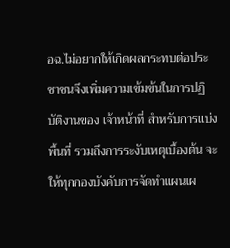อฉ.ไม่อยากให้เกิดผลกระทบต่อประชาชนจึงเพิ่มความเข้มข้นในการปฏิบัติงานของ เจ้าหน้าที่ สำหรับการแบ่งพื้นที่ รวมถึงการระงับเหตุเบื้องต้น จะให้ทุกกองบังคับการจัดทำแผนเผ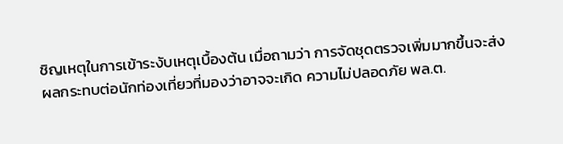ชิญเหตุในการเข้าระงับเหตุเบื้องต้น เมื่อถามว่า การจัดชุดตรวจเพิ่มมากขึ้นจะส่งผลกระทบต่อนักท่องเที่ยวที่มองว่าอาจจะเกิด ความไม่ปลอดภัย พล.ต.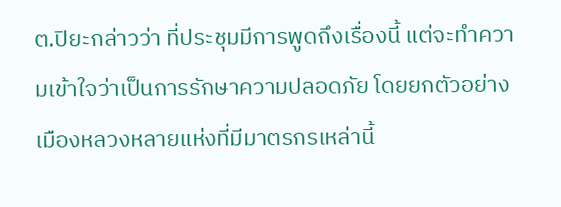ต.ปิยะกล่าวว่า ที่ประชุมมีการพูดถึงเรื่องนี้ แต่จะทำความเข้าใจว่าเป็นการรักษาความปลอดภัย โดยยกตัวอย่างเมืองหลวงหลายแห่งที่มีมาตรกรเหล่านี้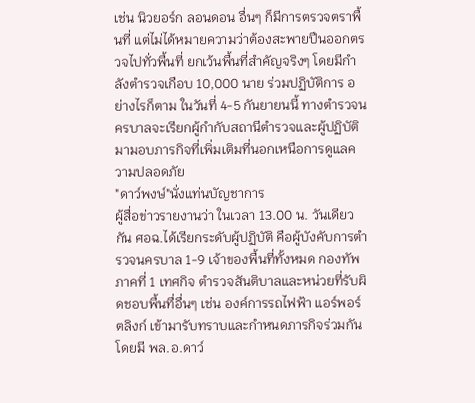เช่น นิวยอร์ก ลอนดอน อื่นๆ ก็มีการตรวจตราพื้นที่ แต่ไม่ได้หมายความว่าต้องสะพายปืนออกตรวจไปทั่วพื้นที่ ยกเว้นพื้นที่สำคัญจริงๆ โดยมีกำลังตำรวจเกือบ 10,000 นาย ร่วมปฏิบัติการ อย่างไรก็ตาม ในวันที่ 4-5 กันยายนนี้ ทางตำรวจนครบาลจะเรียกผู้กำกับสถานีตำรวจและผู้ปฏิบัติมามอบภารกิจที่เพิ่มเติมที่นอกเหนือการดูแลความปลอดภัย
"ดาว์พงษ์"นั่งแท่นบัญชาการ
ผู้สื่อข่าวรายงานว่า ในเวลา 13.00 น. วันเดียวกัน ศอฉ.ได้เรียกระดับผู้ปฏิบัติ คือผู้บังคับการตำรวจนครบาล 1-9 เจ้าของพื้นที่ทั้งหมด กองทัพภาคที่ 1 เทศกิจ ตำรวจสันติบาลและหน่วยที่รับผิดชอบพื้นทื่อื่นๆ เช่น องค์การรถไฟฟ้า แอร์พอร์ตลิงก์ เข้ามารับทราบและกำหนดภารกิจร่วมกัน โดยมี พล.อ.ดาว์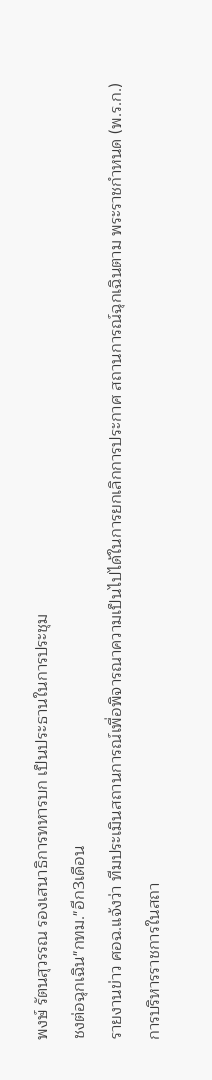พงษ์ รัตนสุวรรณ รองเสนาธิการทหารบก เป็นประธานในการประชุม
ชงต่อฉุกเฉิน"กทม."อีก3เดือน
รายงานข่าว ศอฉ.แจ้งว่า ทีมประเมินสถานการณ์เพื่อพิจารณาความเป็นไปได้ในการยกเลิกการประกาศ สถานการณ์ฉุกเฉินตาม พระราชกำหนด (พ.ร.ก.) การบริหารราชการในสถา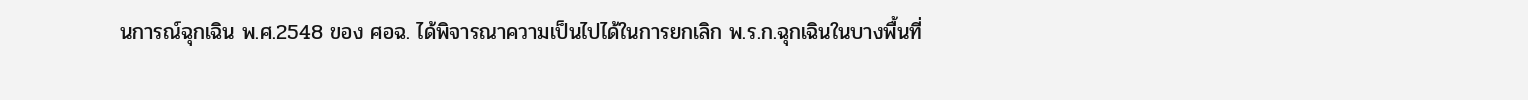นการณ์ฉุกเฉิน พ.ศ.2548 ของ ศอฉ. ได้พิจารณาความเป็นไปได้ในการยกเลิก พ.ร.ก.ฉุกเฉินในบางพื้นที่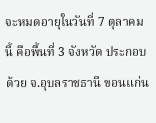จะหมดอายุในวันที่ 7 ตุลาคมนี้ คือพื้นที่ 3 จังหวัด ประกอบด้วย จ.อุบลราชธานี ขอนแก่น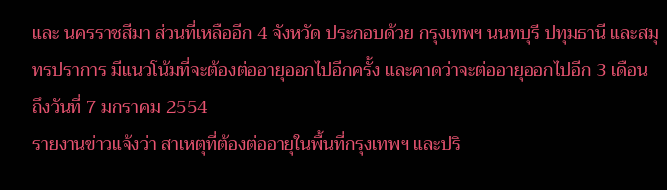และ นครราชสีมา ส่วนที่เหลืออีก 4 จังหวัด ประกอบด้วย กรุงเทพฯ นนทบุรี ปทุมธานี และสมุทรปราการ มีแนวโน้มที่จะต้องต่ออายุออกไปอีกครั้ง และคาดว่าจะต่ออายุออกไปอีก 3 เดือน ถึงวันที่ 7 มกราคม 2554
รายงานข่าวแจ้งว่า สาเหตุที่ต้องต่ออายุในพื้นที่กรุงเทพฯ และปริ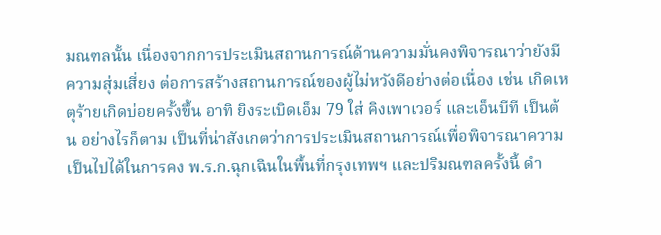มณฑลนั้น เนื่องจากการประเมินสถานการณ์ด้านความมั่นคงพิจารณาว่ายังมีความสุ่มเสี่ยง ต่อการสร้างสถานการณ์ของผู้ไม่หวังดีอย่างต่อเนื่อง เช่น เกิดเหตุร้ายเกิดบ่อยครั้งขึ้น อาทิ ยิงระเบิดเอ็ม 79 ใส่ คิงเพาเวอร์ และเอ็นบีที เป็นต้น อย่างไรก็ตาม เป็นที่น่าสังเกตว่าการประเมินสถานการณ์เพื่อพิจารณาความเป็นไปได้ในการคง พ.ร.ก.ฉุกเฉินในพื้นที่กรุงเทพฯ และปริมณฑลครั้งนี้ ดำ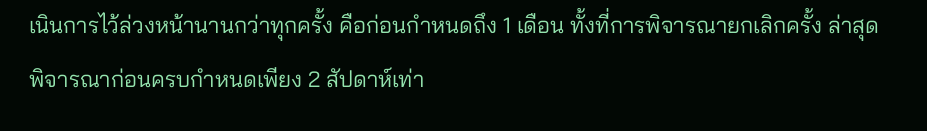เนินการไว้ล่วงหน้านานกว่าทุกครั้ง คือก่อนกำหนดถึง 1 เดือน ทั้งที่การพิจารณายกเลิกครั้ง ล่าสุดพิจารณาก่อนครบกำหนดเพียง 2 สัปดาห์เท่า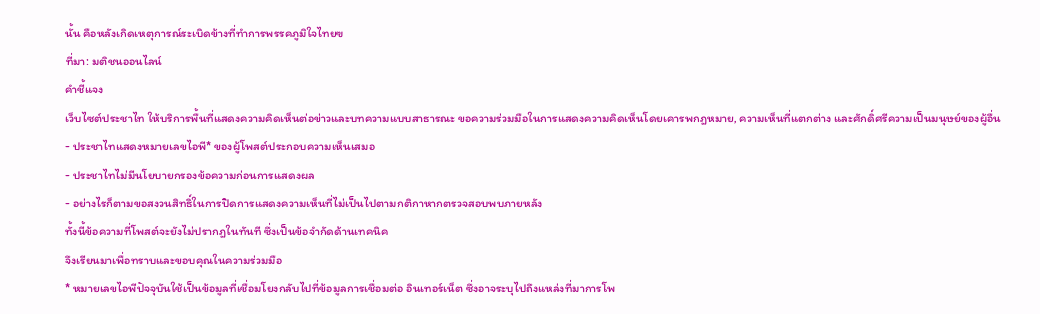นั้น คือหลังเกิดเหตุการณ์ระเบิดข้างที่ทำการพรรคภูมิใจไทยฃ
ที่มา: มติชนออนไลน์
คำชี้แจง
เว็บไซต์ประชาไท ให้บริการพื้นที่แสดงความคิดเห็นต่อข่าวและบทความแบบสาธารณะ ขอความร่วมมือในการแสดงความคิดเห็นโดยเคารพกฎหมาย, ความเห็นที่แตกต่าง และศักดิ์ศรีความเป็นมนุษย์ของผู้อื่น
- ประชาไทแสดงหมายเลขไอพี* ของผู้โพสต์ประกอบความเห็นเสมอ
- ประชาไทไม่มีนโยบายกรองข้อความก่อนการแสดงผล
- อย่างไรก็ตามขอสงวนสิทธิ์ในการปิดการแสดงความเห็นที่ไม่เป็นไปตามกติกาหากตรวจสอบพบภายหลัง
ทั้งนี้ข้อความที่โพสต์จะยังไม่ปรากฎในทันที ซึ่งเป็นข้อจำกัดด้านเทคนิค
จึงเรียนมาเพื่อทราบและขอบคุณในความร่วมมือ
* หมายเลขไอพีปัจจุบันใช้เป็นข้อมูลที่เชื่อมโยงกลับไปที่ข้อมูลการเชื่อมต่อ อินเทอร์เน็ต ซึ่งอาจระบุไปถึงแหล่งที่มาการโพ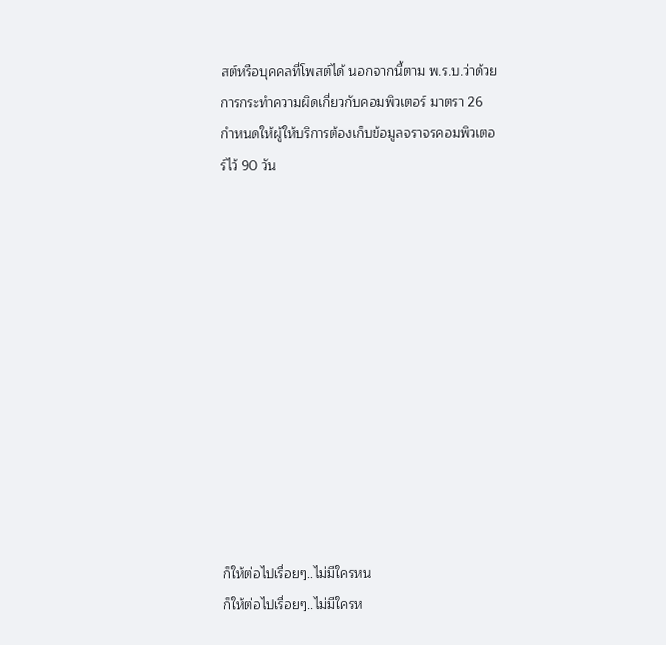สต์หรือบุคคลที่โพสต์ได้ นอกจากนี้ตาม พ.ร.บ.ว่าด้วยการกระทำความผิดเกี่ยวกับคอมพิวเตอร์ มาตรา 26 กำหนดให้ผู้ให้บริการต้องเก็บข้อมูลจราจรคอมพิวเตอร์ไว้ 90 วัน












ก็ให้ต่อไปเรื่อยๆ..ไม่มีใครหน
ก็ให้ต่อไปเรื่อยๆ..ไม่มีใครห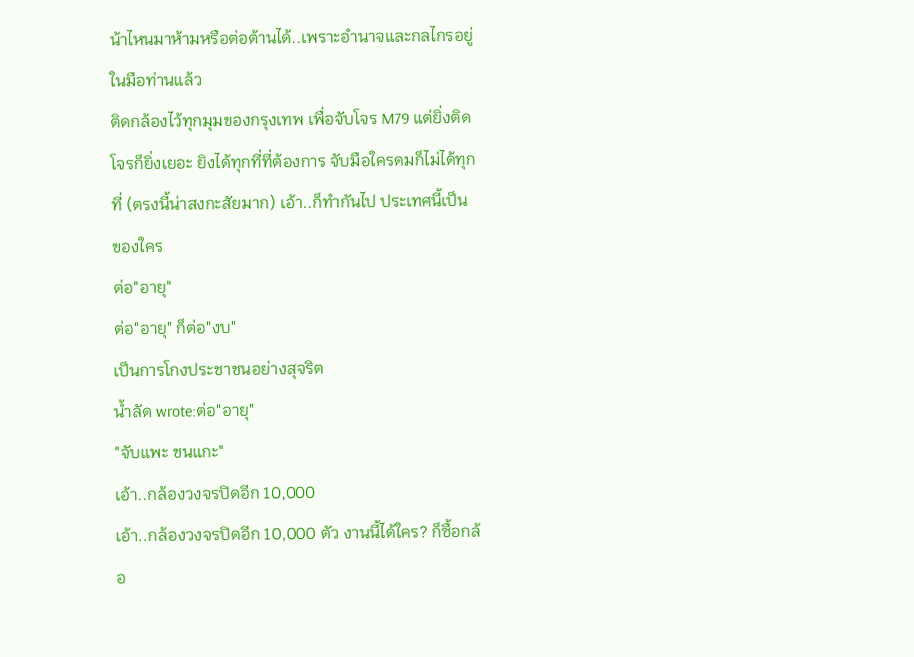น้าไหนมาห้ามหรือต่อต้านได้..เพราะอำนาจและกลไกรอยู่ในมือท่านแล้ว
ติดกล้องไว้ทุกมุมของกรุงเทพ เพื่อจับโจร M79 แต่ยิ่งติดโจรก็ยิ่งเยอะ ยิงได้ทุกที่ที่ต้องการ จับมือใครดมก็ไม่ได้ทุกที่ (ตรงนี้น่าสงกะสัยมาก) เอ้า..ก็ทำกันไป ประเทศนี้เป็นของใคร
ต่อ"อายุ"
ต่อ"อายุ" ก็ต่อ"งบ"
เป็นการโกงประชาชนอย่างสุจริต
น้ำลัด wrote:ต่อ"อายุ"
"จับแพะ ชนแกะ"
เอ้า..กล้องวงจรปิดอีก 10,000
เอ้า..กล้องวงจรปิดอีก 10,000 ตัว งานนี้ได้ใคร? ก็ซื้อกล้อ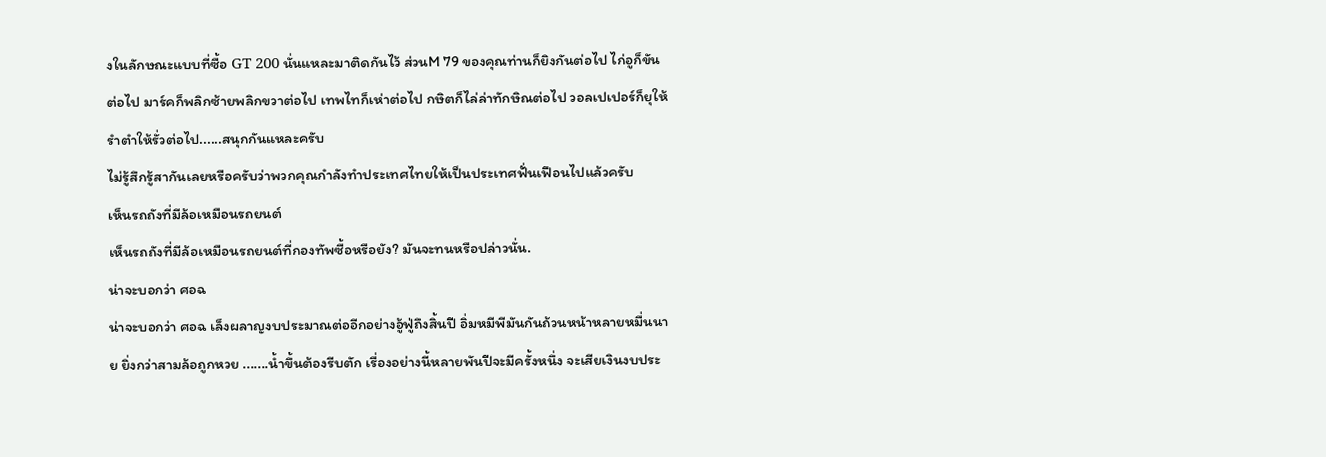งในลักษณะแบบที่ซื้อ GT 200 นั่นแหละมาติดกันไว้ ส่วนM 79 ของคุณท่านก็ยิงกันต่อไป ไก่อูก็ขันต่อไป มาร์คก็พลิกซ้ายพลิกขวาต่อไป เทพไทก็เห่าต่อไป กษิตก็ไล่ล่าทักษิณต่อไป วอลเปเปอร์ก็ยุให้รำตำให้รั่วต่อไป......สนุกกันแหละครับ
ไม่รู้สึกรู้สากันเลยหรือครับว่าพวกคุณกำลังทำประเทศไทยให้เป็นประเทศฟั่นเฟือนไปแล้วครับ
เห็นรถถังที่มีล้อเหมือนรถยนต์
เห็นรถถังที่มีล้อเหมือนรถยนต์ที่กองทัพซื้อหรือยัง? มันจะทนหรือปล่าวนั่น.
น่าจะบอกว่า ศอฉ
น่าจะบอกว่า ศอฉ เล็งผลาญงบประมาณต่ออีกอย่างอู้ฟู่ถึงสิ้นปี อิ่มหมีพีมันกันถ้วนหน้าหลายหมื่นนาย ยิ่งกว่าสามล้อถูกหวย .......น้ำขึ้นต้องรีบตัก เรื่องอย่างนี้หลายพันปีจะมีครั้งหนึ่ง จะเสียเงินงบประ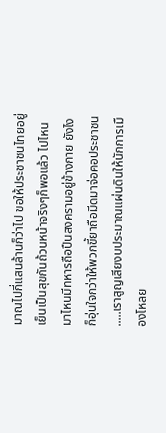มาณไปกี่แสนล้านก็ว่าไป ขอให้ประชาชนไทยอยู่เย็นเป็นสุขกันถ้วนหน้าจริงๆก็พอแล้ว ไปไหนมาไหนมีทหารถือปืนสงครามอยู่ข้างกาย ยังไงก็อุ่นใจกว่าให้พวกขี้ยาถือมีดมาจ่อคอประชาชน .....เราสูญเสียงบประมาณแผ่นดินให้นักการเมืองโหลย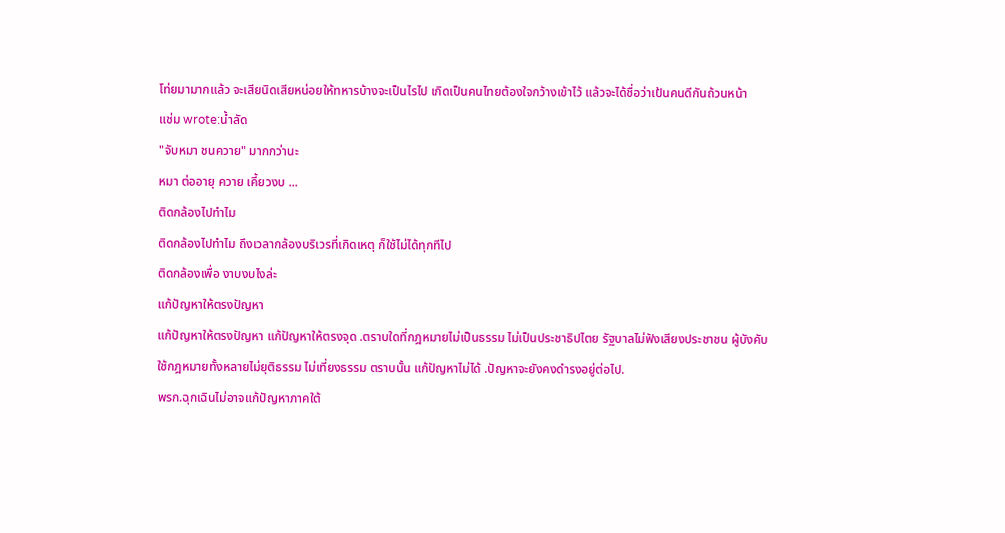โท่ยมามากแล้ว จะเสียนิดเสียหน่อยให้ทหารบ้างจะเป็นไรไป เกิดเป็นคนไทยต้องใจกว้างเข้าไว้ แล้วจะได้ชื่อว่าเป้นคนดีกันถ้วนหน้า
แช่ม wrote:น้ำลัด
"จับหมา ชนควาย" มากกว่านะ
หมา ต่ออายุ ควาย เคี้ยวงบ ...
ติดกล้องไปทำไม
ติดกล้องไปทำไม ถึงเวลากล้องบริเวรที่เกิดเหตุ ก็ใช้ไม่ได้ทุกทีไป
ติดกล้องเพื่อ งาบงบไงล่ะ
แก้ปัญหาให้ตรงปัญหา
แก้ปัญหาให้ตรงปัญหา แก้ปัญหาให้ตรงจุด .ตราบใดที่กฎหมายไม่เป็นธรรม ไม่เป็นประชาธิปไตย รัฐบาลไม่ฟังเสียงประชาชน ผู้บังคับใช้กฎหมายทั้งหลายไม่ยุติธรรม ไม่เที่ยงธรรม ตราบนั้น แก้ปัญหาไม่ได้ .ปัญหาจะยังคงดำรงอยู่ต่อไป.
พรก.ฉุกเฉินไม่อาจแก้ปัญหาภาคใต้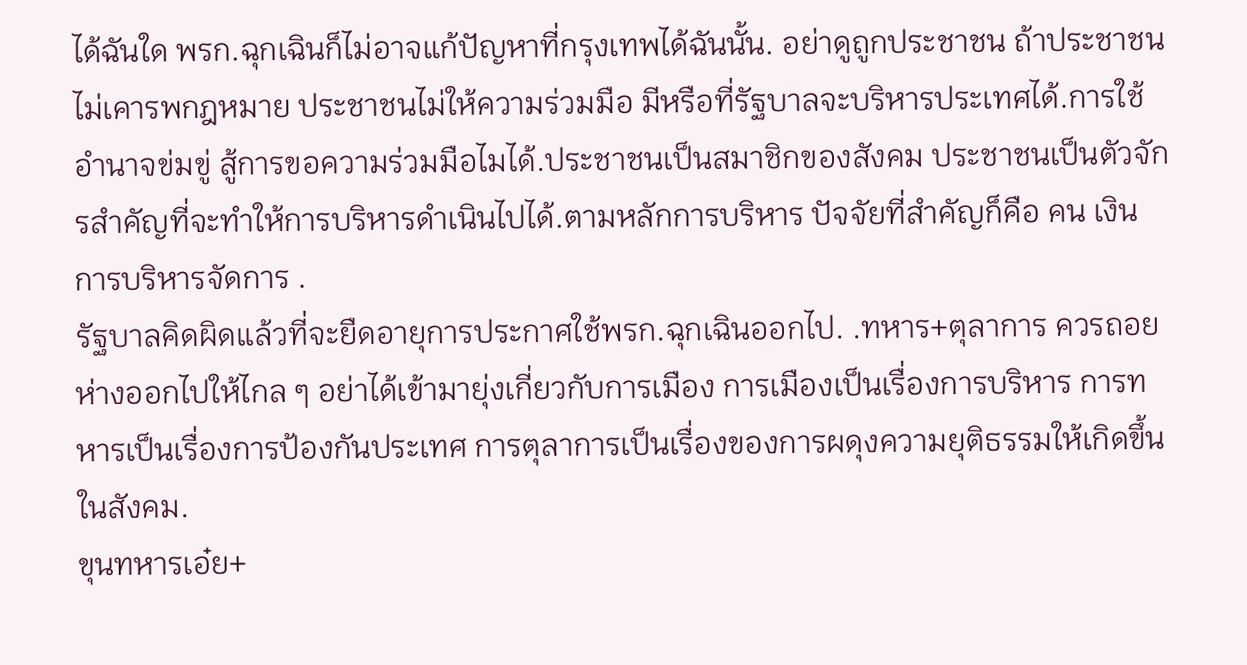ได้ฉันใด พรก.ฉุกเฉินก็ไม่อาจแก้ปัญหาที่กรุงเทพได้ฉันนั้น. อย่าดูถูกประชาชน ถ้าประชาชนไม่เคารพกฎหมาย ประชาชนไม่ให้ความร่วมมือ มีหรือที่รัฐบาลจะบริหารประเทศได้.การใช้อำนาจข่มขู่ สู้การขอความร่วมมือไมได้.ประชาชนเป็นสมาชิกของสังคม ประชาชนเป็นตัวจักรสำคัญที่จะทำให้การบริหารดำเนินไปได้.ตามหลักการบริหาร ปัจจัยที่สำคัญก็คือ คน เงิน การบริหารจัดการ .
รัฐบาลคิดผิดแล้วที่จะยืดอายุการประกาศใช้พรก.ฉุกเฉินออกไป. .ทหาร+ตุลาการ ควรถอยห่างออกไปให้ไกล ๆ อย่าได้เข้ามายุ่งเกี่ยวกับการเมือง การเมืองเป็นเรื่องการบริหาร การทหารเป็นเรื่องการป้องกันประเทศ การตุลาการเป็นเรื่องของการผดุงความยุติธรรมให้เกิดขึ้นในสังคม.
ขุนทหารเอ๋ย+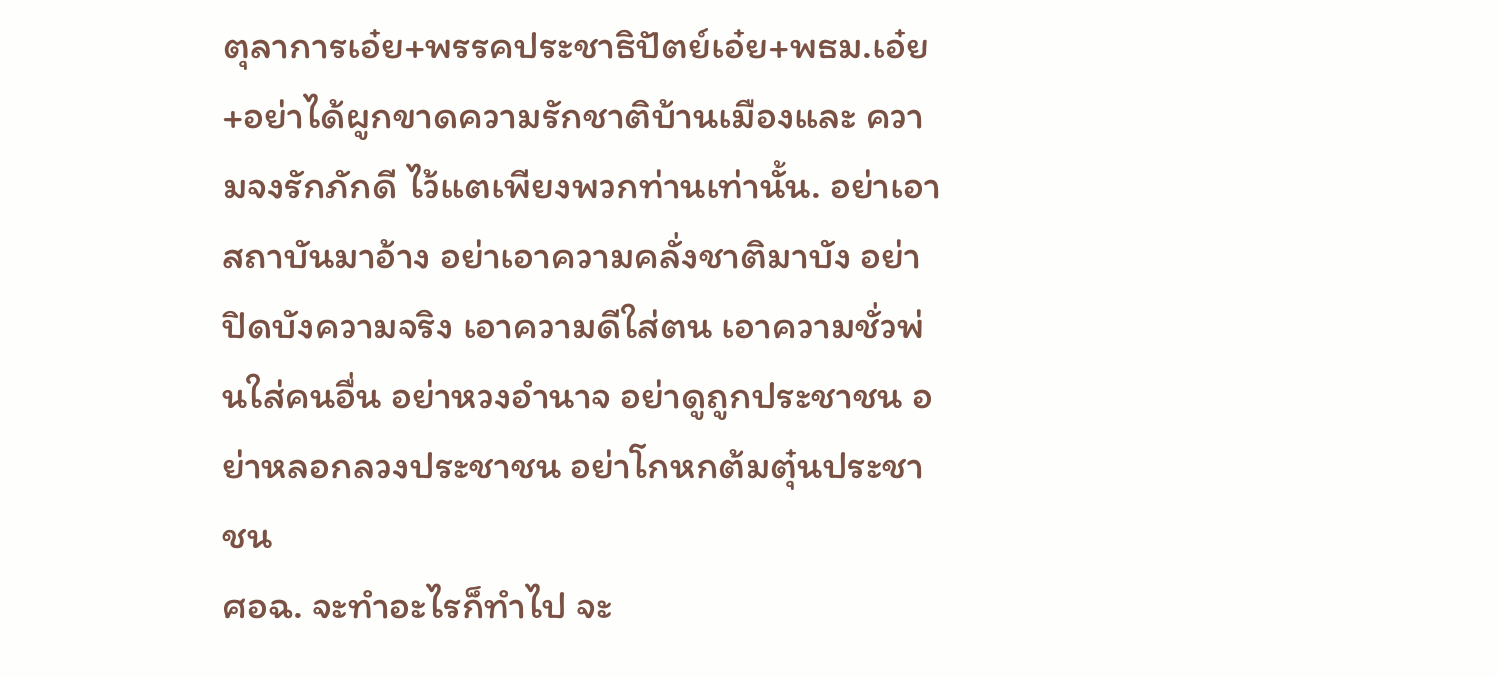ตุลาการเอ๋ย+พรรคประชาธิปัตย์เอ๋ย+พธม.เอ๋ย+อย่าได้ผูกขาดความรักชาติบ้านเมืองและ ความจงรักภักดี ไว้แตเพียงพวกท่านเท่านั้น. อย่าเอาสถาบันมาอ้าง อย่าเอาความคลั่งชาติมาบัง อย่าปิดบังความจริง เอาความดีใส่ตน เอาความชั่วพ่นใส่คนอื่น อย่าหวงอำนาจ อย่าดูถูกประชาชน อย่าหลอกลวงประชาชน อย่าโกหกต้มตุ๋นประชาชน
ศอฉ. จะทำอะไรก็ทำไป จะ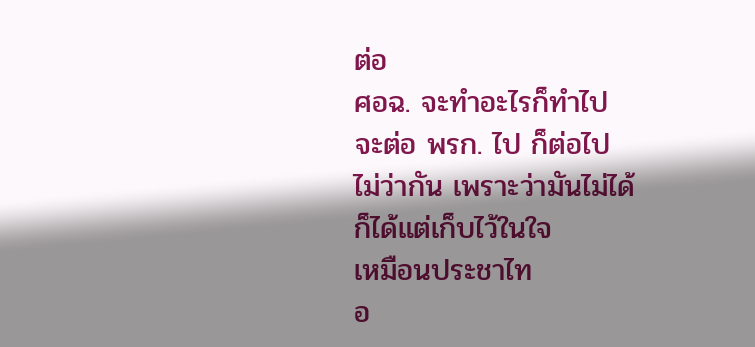ต่อ
ศอฉ. จะทำอะไรก็ทำไป
จะต่อ พรก. ไป ก็ต่อไป
ไม่ว่ากัน เพราะว่ามันไม่ได้
ก็ได้แต่เก็บไว้ในใจ
เหมือนประชาไท
อ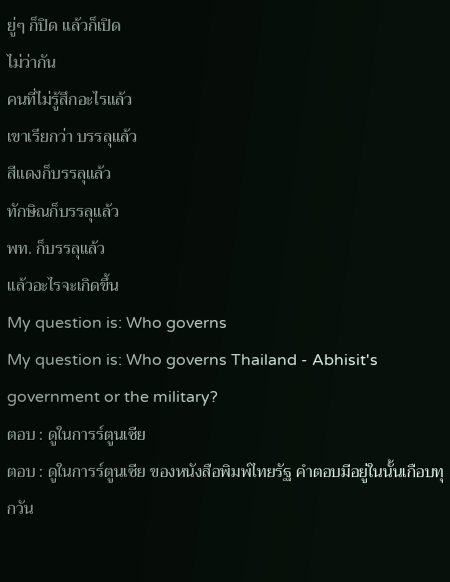ยู่ๆ ก็ปิด แล้วก็เปิด
ไม่ว่ากัน
คนที่ไม่รู้สึกอะไรแล้ว
เขาเรียกว่า บรรลุแล้ว
สีแดงก็บรรลุแล้ว
ทักษิณก็บรรลุแล้ว
พท. ก็บรรลุแล้ว
แล้วอะไรจะเกิดขึ้น
My question is: Who governs
My question is: Who governs Thailand - Abhisit's government or the military?
ตอบ : ดูในการร์ตูนเซีย
ตอบ : ดูในการร์ตูนเซีย ของหนังสือพิมพ์ไทยรัฐ คำตอบมีอยู่ในนั้นเกือบทุกวัน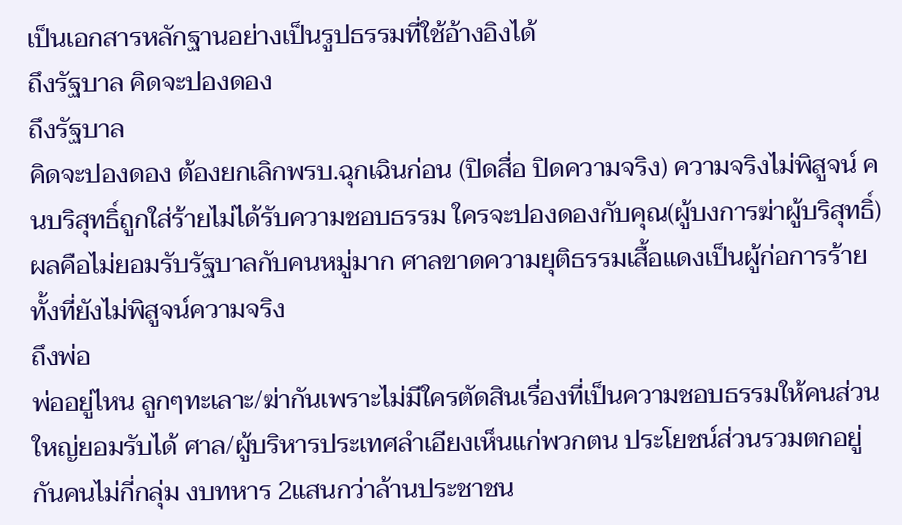เป็นเอกสารหลักฐานอย่างเป็นรูปธรรมที่ใช้อ้างอิงได้
ถึงรัฐบาล คิดจะปองดอง
ถึงรัฐบาล
คิดจะปองดอง ต้องยกเลิกพรบ.ฉุกเฉินก่อน (ปิดสื่อ ปิดความจริง) ความจริงไม่พิสูจน์ คนบริสุทธิ์ถูกใส่ร้ายไม่ได้รับความชอบธรรม ใครจะปองดองกับคุณ(ผู้บงการฆ่าผู้บริสุทธิ์) ผลคือไม่ยอมรับรัฐบาลกับคนหมู่มาก ศาลขาดความยุติธรรมเสื้อแดงเป็นผู้ก่อการร้าย ทั้งที่ยังไม่พิสูจน์ความจริง
ถึงพ่อ
พ่ออยู่ไหน ลูกๆทะเลาะ/ฆ่ากันเพราะไม่มีใครตัดสินเรื่องที่เป็นความชอบธรรมให้คนส่วนใหญ่ยอมรับได้ ศาล/ผู้บริหารประเทศลำเอียงเห็นแก่พวกตน ประโยชน์ส่วนรวมตกอยู่กันคนไม่กี่กลุ่ม งบทหาร 2แสนกว่าล้านประชาชน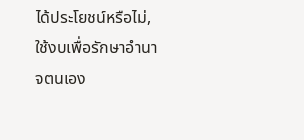ได้ประโยชน์หรือไม่,ใช้งบเพื่อรักษาอำนาจตนเอง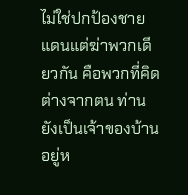ไม่ใช่ปกป้องชายแดนแต่ฆ่าพวกเดียวกัน คือพวกที่คิดต่างจากตน ท่านยังเป็นเจ้าของบ้านอยู่ห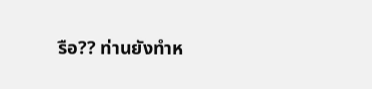รือ?? ท่านยังทำห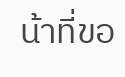น้าที่ขอ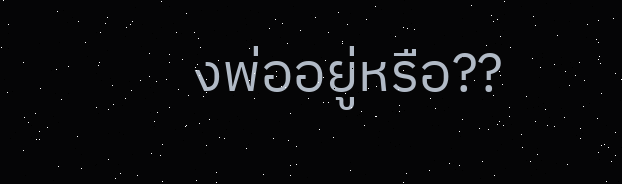งพ่ออยู่หรือ??